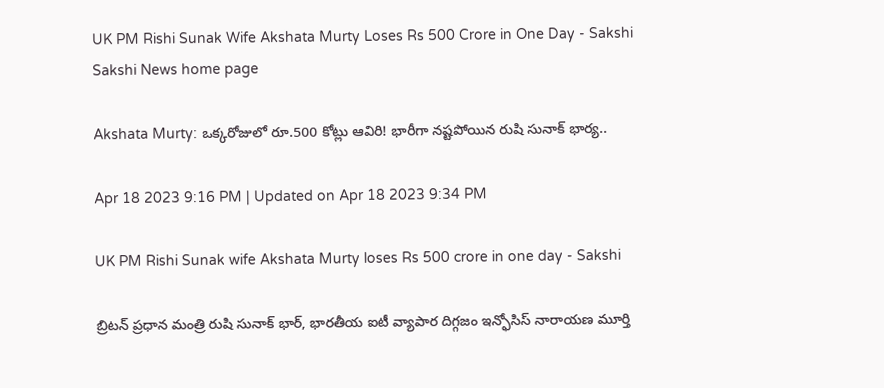UK PM Rishi Sunak Wife Akshata Murty Loses Rs 500 Crore in One Day - Sakshi
Sakshi News home page

Akshata Murty: ఒక్కరోజులో రూ.500 కోట్లు ఆవిరి! భారీగా నష్టపోయిన రుషి సునాక్‌ భార్య..

Apr 18 2023 9:16 PM | Updated on Apr 18 2023 9:34 PM

UK PM Rishi Sunak wife Akshata Murty loses Rs 500 crore in one day - Sakshi

బ్రిటన్‌ ప్రధాన మంత్రి రుషి సునాక్ భార్, భారతీయ ఐటీ వ్యాపార దిగ్గజం ఇన్ఫోసిస్‌ నారాయణ మూర్తి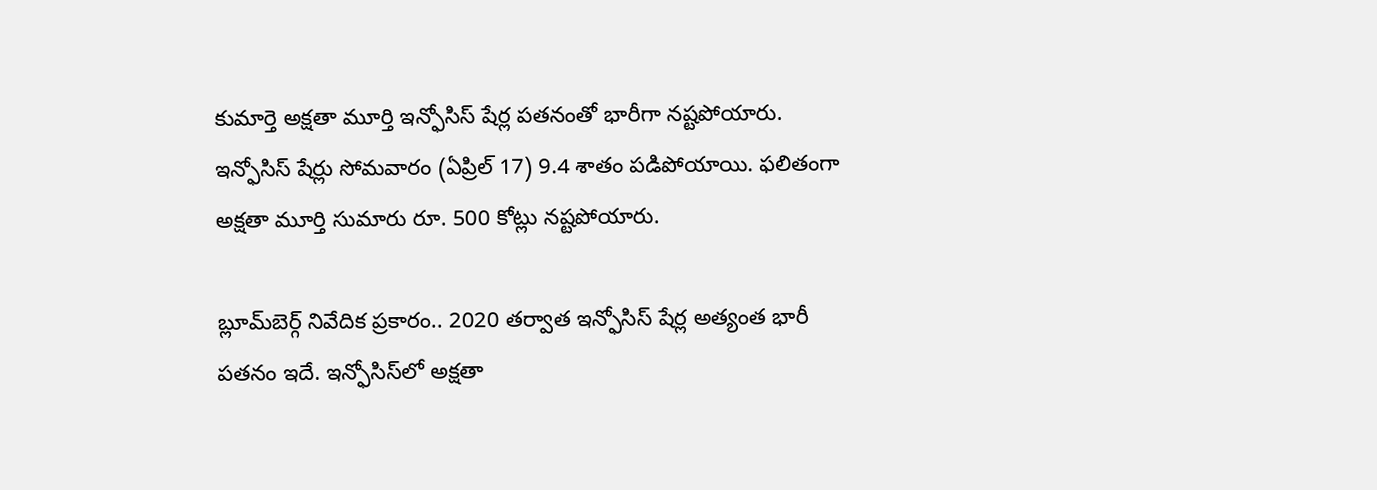కుమార్తె అక్షతా మూర్తి ఇన్ఫోసిస్‌ షేర్ల పతనంతో భారీగా నష్టపోయారు. ఇన్ఫోసిస్ షేర్లు సోమవారం (ఏప్రిల్ 17) 9.4 శాతం పడిపోయాయి. ఫలితంగా అక్షతా మూర్తి సుమారు రూ. 500 కోట్లు నష్టపోయారు.

బ్లూమ్‌బెర్గ్ నివేదిక ప్రకారం.. 2020 తర్వాత ఇన్ఫోసిస్‌ షేర్ల అత్యంత భారీ పతనం ఇదే. ఇన్ఫోసిస్‌లో అక్షతా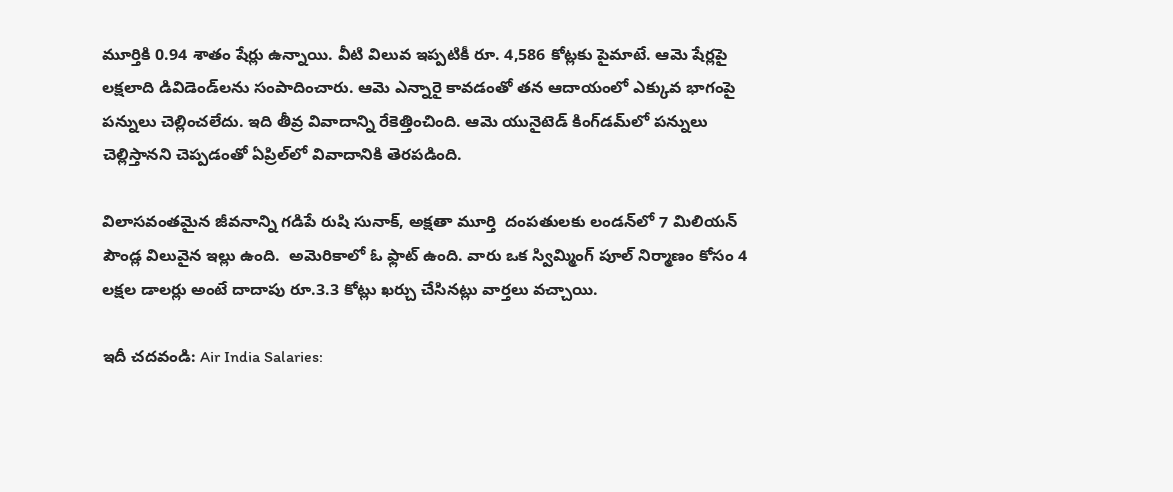మూర్తికి 0.94 శాతం షేర్లు ఉన్నాయి. వీటి విలువ ఇప్పటికీ రూ. 4,586 కోట్లకు పైమాటే. ఆమె షేర్లపై లక్షలాది డివిడెండ్‌లను సంపాదించారు. ఆమె ఎన్నారై కావడంతో తన ఆదాయంలో ఎక్కువ భాగంపై పన్నులు చెల్లించలేదు. ఇది తీవ్ర వివాదాన్ని రేకెత్తించింది. ఆమె యునైటెడ్ కింగ్‌డమ్‌లో పన్నులు చెల్లిస్తానని చెప్పడంతో ఏప్రిల్‌లో వివాదానికి తెరపడింది.

విలాసవంతమైన జీవనాన్ని గడిపే రుషి సునాక్, అక్షతా మూర్తి  దంపతులకు లండన్‌లో 7 మిలియన్ పౌండ్ల విలువైన ఇల్లు ఉంది.  అమెరికాలో ఓ ఫ్లాట్ ఉంది. వారు ఒక స్విమ్మింగ్ పూల్ నిర్మాణం కోసం 4 లక్షల డాలర్లు అంటే దాదాపు రూ.3.3 కోట్లు ఖర్చు చేసినట్లు వార్తలు వచ్చాయి.

ఇదీ చదవండి: Air India Salaries: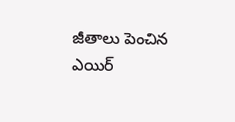జీతాలు పెంచిన ఎయిర్‌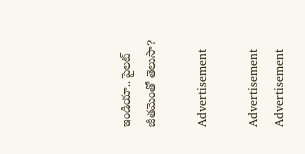ఇండియా.. పైలట్‌ జీతమెంతో తెలుసా?

Advertisement

Advertisement
Advertisement